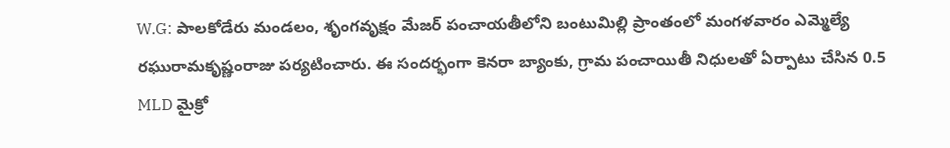W.G: పాలకోడేరు మండలం, శృంగవృక్షం మేజర్ పంచాయతీలోని బంటుమిల్లి ప్రాంతంలో మంగళవారం ఎమ్మెల్యే రఘురామకృష్ణంరాజు పర్యటించారు. ఈ సందర్భంగా కెనరా బ్యాంకు, గ్రామ పంచాయితీ నిధులతో ఏర్పాటు చేసిన 0.5 MLD మైక్రో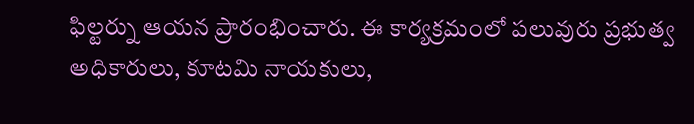ఫిల్టర్ను ఆయన ప్రారంభించారు. ఈ కార్యక్రమంలో పలువురు ప్రభుత్వ అధికారులు, కూటమి నాయకులు,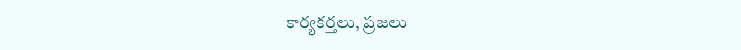కార్యకర్తలు, ప్రజలు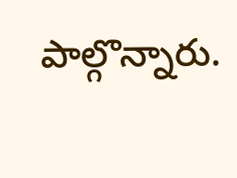పాల్గొన్నారు.